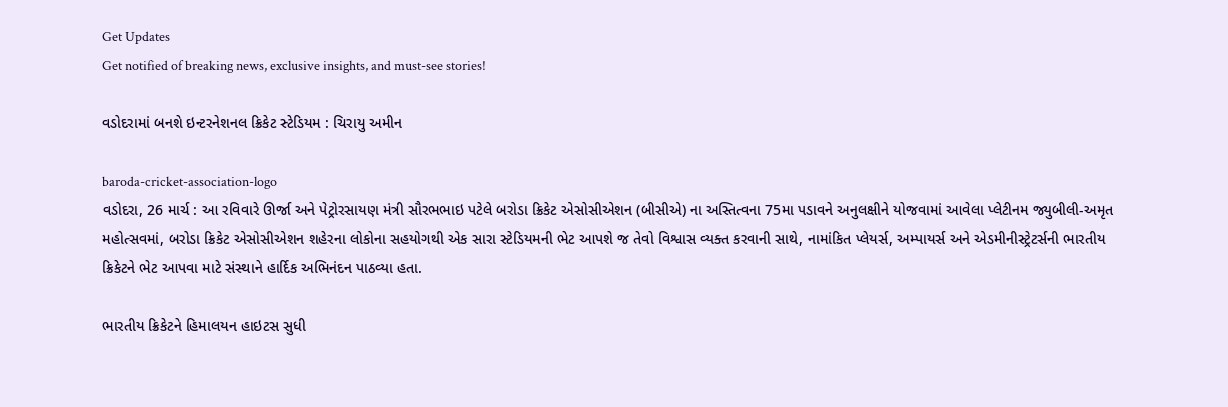Get Updates
Get notified of breaking news, exclusive insights, and must-see stories!

વડોદરામાં બનશે ઇન્ટરનેશનલ ક્રિકેટ સ્ટેડિયમ : ચિરાયુ અમીન

baroda-cricket-association-logo
વડોદરા, 26 માર્ચ : આ રવિવારે ઊર્જા અને પેટ્રોરસાયણ મંત્રી સૌરભભાઇ પટેલે બરોડા ક્રિકેટ એસોસીએશન (બીસીએ) ના અસ્તિત્વના 75મા પડાવને અનુલક્ષીને યોજવામાં આવેલા પ્લેટીનમ જ્યુબીલી-અમૃત મહોત્સવમાં, બરોડા ક્રિકેટ એસોસીએશન શહેરના લોકોના સહયોગથી એક સારા સ્ટેડિયમની ભેટ આપશે જ તેવો વિશ્વાસ વ્યક્ત કરવાની સાથે, નામાંકિત પ્લેયર્સ, અમ્પાયર્સ અને એડમીનીસ્ટ્રેટર્સની ભારતીય ક્રિકેટને ભેટ આપવા માટે સંસ્થાને હાર્દિક અભિનંદન પાઠવ્યા હતા.

ભારતીય ક્રિકેટને હિમાલયન હાઇટસ સુધી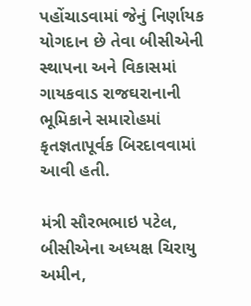પહોંચાડવામાં જેનું નિર્ણાયક યોગદાન છે તેવા બીસીએની સ્થાપના અને વિકાસમાં ગાયકવાડ રાજઘરાનાની ભૂમિકાને સમારોહમાં કૃતજ્ઞતાપૂર્વક બિરદાવવામાં આવી હતી.

મંત્રી સૌરભભાઇ પટેલ, બીસીએના અધ્યક્ષ ચિરાયુ અમીન,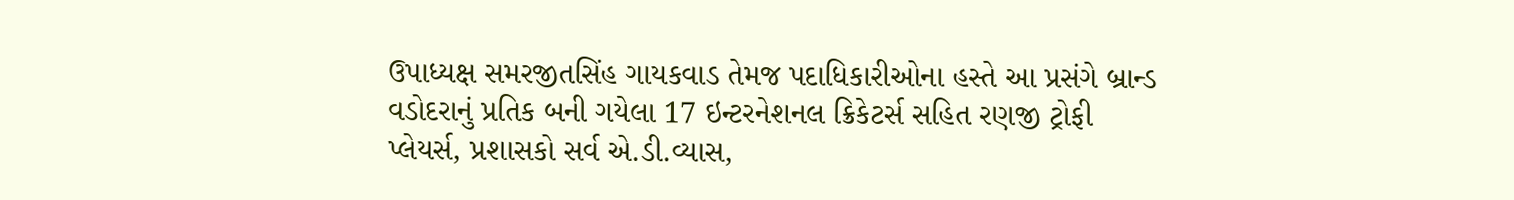ઉપાધ્યક્ષ સમરજીતસિંહ ગાયકવાડ તેમજ પદાધિકારીઓના હસ્તે આ પ્રસંગે બ્રાન્ડ વડોદરાનું પ્રતિક બની ગયેલા 17 ઇન્ટરનેશનલ ક્રિકેટર્સ સહિત રણજી ટ્રોફી પ્લેયર્સ, પ્રશાસકો સર્વ એ.ડી.વ્યાસ,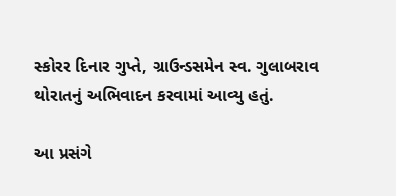સ્કોરર દિનાર ગુપ્તે, ગ્રાઉન્ડસમેન સ્વ. ગુલાબરાવ થોરાતનું અભિવાદન કરવામાં આવ્યુ હતું.

આ પ્રસંગે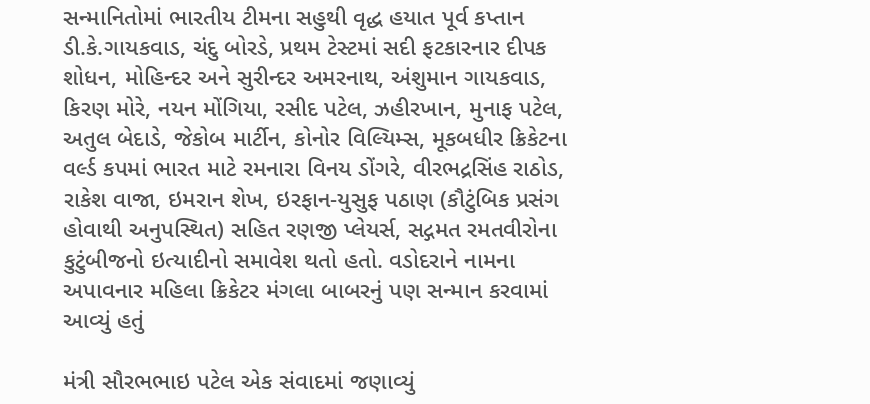સન્માનિતોમાં ભારતીય ટીમના સહુથી વૃદ્ધ હયાત પૂર્વ કપ્તાન ડી.કે.ગાયકવાડ, ચંદુ બોરડે, પ્રથમ ટેસ્ટમાં સદી ફટકારનાર દીપક શોધન, મોહિન્દર અને સુરીન્દર અમરનાથ, અંશુમાન ગાયકવાડ, કિરણ મોરે, નયન મોંગિયા, રસીદ પટેલ, ઝહીરખાન, મુનાફ પટેલ, અતુલ બેદાડે, જેકોબ માર્ટીન, કોનોર વિલ્યિમ્સ, મૂકબધીર ક્રિકેટના વર્લ્ડ કપમાં ભારત માટે રમનારા વિનય ડોંગરે, વીરભદ્રસિંહ રાઠોડ, રાકેશ વાજા, ઇમરાન શેખ, ઇરફાન-યુસુફ પઠાણ (કૌટુંબિક પ્રસંગ હોવાથી અનુપસ્થિત) સહિત રણજી પ્લેયર્સ, સદ્ગમત રમતવીરોના કુટુંબીજનો ઇત્યાદીનો સમાવેશ થતો હતો. વડોદરાને નામના અપાવનાર મહિલા ક્રિકેટર મંગલા બાબરનું પણ સન્માન કરવામાં આવ્યું હતું

મંત્રી સૌરભભાઇ પટેલ એક સંવાદમાં જણાવ્યું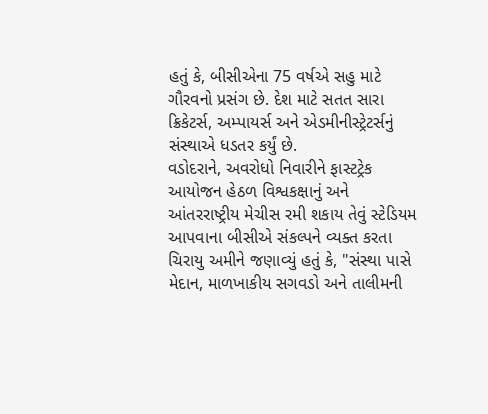હતું કે, બીસીએના 75 વર્ષએ સહુ માટે ગૌરવનો પ્રસંગ છે. દેશ માટે સતત સારા ક્રિકેટર્સ, અમ્પાયર્સ અને એડમીનીસ્ટ્રેટર્સનું સંસ્થાએ ધડતર કર્યું છે.
વડોદરાને, અવરોધો નિવારીને ફાસ્ટટ્રેક આયોજન હેઠળ વિશ્વકક્ષાનું અને આંતરરાષ્ટ્રીય મેચીસ રમી શકાય તેવું સ્ટેડિયમ આપવાના બીસીએ સંકલ્પને વ્યક્ત કરતા ચિરાયુ અમીને જણાવ્યું હતું કે, "સંસ્થા પાસે મેદાન, માળખાકીય સગવડો અને તાલીમની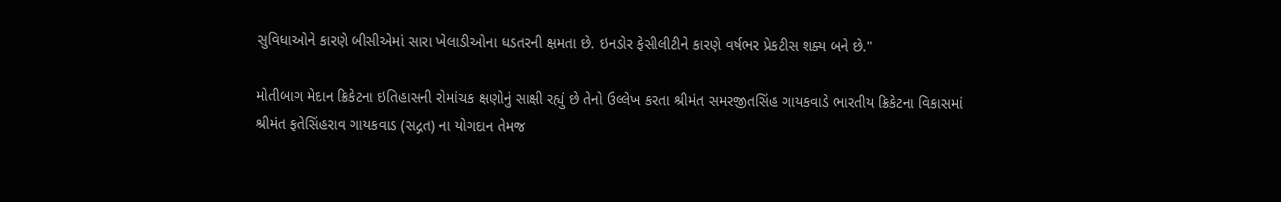સુવિધાઓને કારણે બીસીએમાં સારા ખેલાડીઓના ધડતરની ક્ષમતા છે. ઇનડોર ફેસીલીટીને કારણે વર્ષભર પ્રેકટીસ શક્ય બને છે."

મોતીબાગ મેદાન ક્રિકેટના ઇતિહાસની રોમાંચક ક્ષણોનું સાક્ષી રહ્યું છે તેનો ઉલ્લેખ કરતા શ્રીમંત સમરજીતસિંહ ગાયકવાડે ભારતીય ક્રિકેટના વિકાસમાં શ્રીમંત ફતેસિંહરાવ ગાયકવાડ (સદ્ગત) ના યોગદાન તેમજ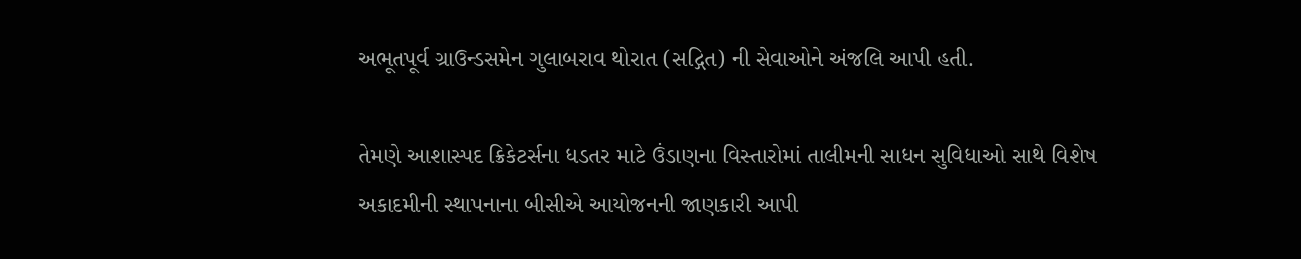અભૂતપૂર્વ ગ્રાઉન્ડસમેન ગુલાબરાવ થોરાત (સદ્ગિત) ની સેવાઓને અંજલિ આપી હતી.

તેમણે આશાસ્પદ ક્રિકેટર્સના ધડતર માટે ઉંડાણના વિસ્તારોમાં તાલીમની સાધન સુવિધાઓ સાથે વિશેષ અકાદમીની સ્થાપનાના બીસીએ આયોજનની જાણકારી આપી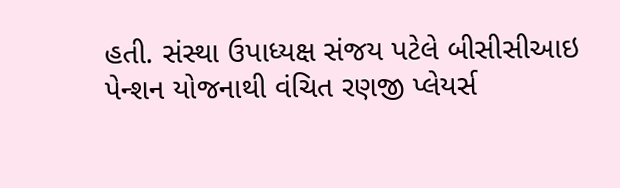હતી. સંસ્થા ઉપાધ્યક્ષ સંજય પટેલે બીસીસીઆઇ પેન્શન યોજનાથી વંચિત રણજી પ્લેયર્સ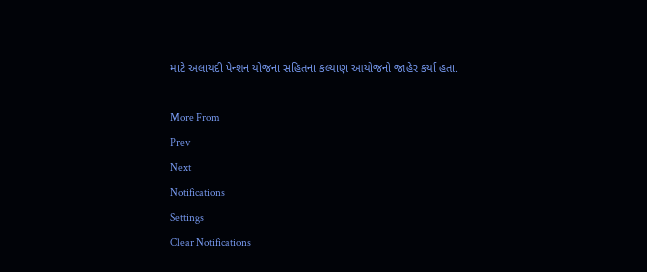માટે અલાયદી પેન્શન યોજના સહિતના કલ્યાણ આયોજનો જાહેર કર્યા હતા.

More From
Prev
Next
Notifications
Settings
Clear Notifications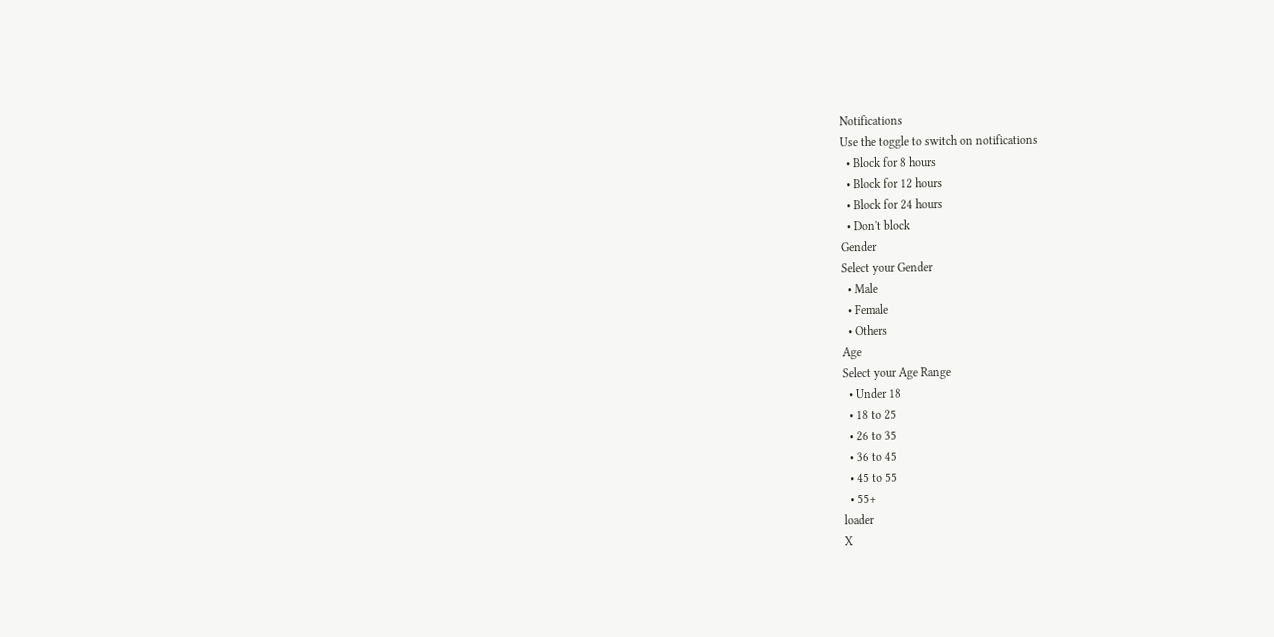Notifications
Use the toggle to switch on notifications
  • Block for 8 hours
  • Block for 12 hours
  • Block for 24 hours
  • Don't block
Gender
Select your Gender
  • Male
  • Female
  • Others
Age
Select your Age Range
  • Under 18
  • 18 to 25
  • 26 to 35
  • 36 to 45
  • 45 to 55
  • 55+
loader
X